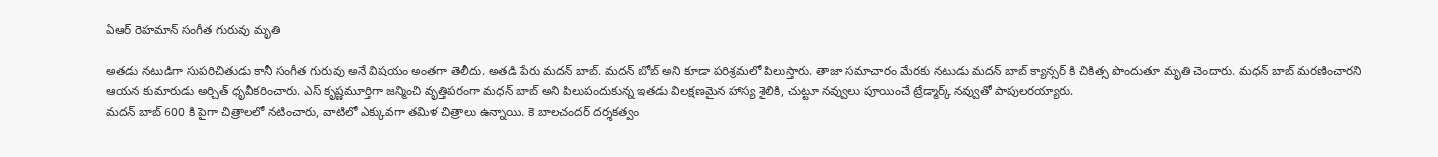ఏఆర్ రెహమాన్ సంగీత గురువు మృతి

అతడు నటుడిగా సుపరిచితుడు కానీ సంగీత గురువు అనే విషయం అంతగా తెలీదు. అతడి పేరు మదన్ బాబ్. మదన్ బోబ్ అని కూడా పరిశ్రమలో పిలుస్తారు. తాజా సమాచారం మేరకు నటుడు మదన్ బాబ్ క్యాన్సర్ కి చికిత్స పొందుతూ మృతి చెందారు. మధన్ బాబ్ మరణించారని ఆయన కుమారుడు అర్చిత్ ధృవీకరించారు. ఎస్ కృష్ణమూర్తిగా జన్మించి వృత్తిపరంగా మధన్ బాబ్ అని పిలుపందుకున్న ఇతడు విలక్షణమైన హాస్య శైలికి, చుట్టూ నవ్వులు పూయించే ట్రేడ్మార్క్ నవ్వుతో పాపులరయ్యారు.
మదన్ బాబ్ 600 కి పైగా చిత్రాలలో నటించారు, వాటిలో ఎక్కువగా తమిళ చిత్రాలు ఉన్నాయి. కె బాలచందర్ దర్శకత్వం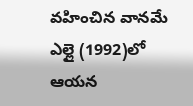వహించిన వానమే ఎల్లై (1992)లో ఆయన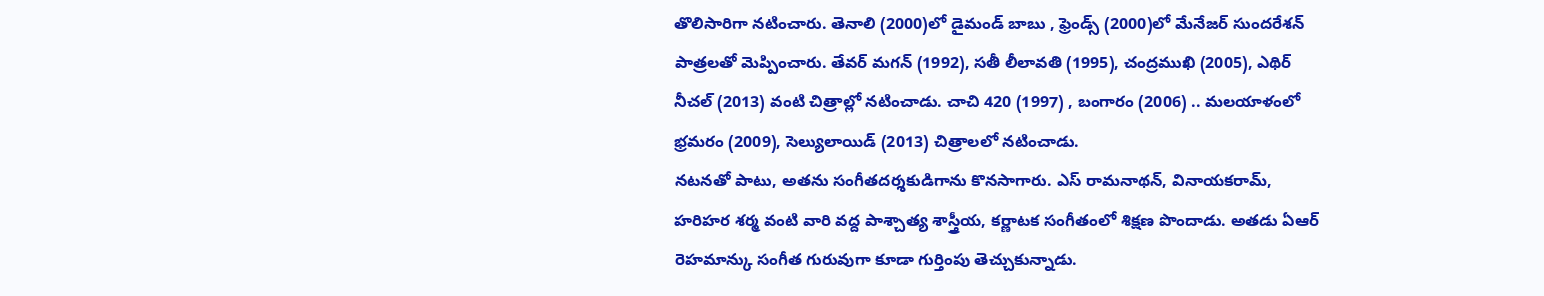తొలిసారిగా నటించారు. తెనాలి (2000)లో డైమండ్ బాబు , ఫ్రెండ్స్ (2000)లో మేనేజర్ సుందరేశన్ పాత్రలతో మెప్పించారు. తేవర్ మగన్ (1992), సతీ లీలావతి (1995), చంద్రముఖి (2005), ఎథిర్ నీచల్ (2013) వంటి చిత్రాల్లో నటించాడు. చాచి 420 (1997) , బంగారం (2006) .. మలయాళంలో భ్రమరం (2009), సెల్యులాయిడ్ (2013) చిత్రాలలో నటించాడు.
నటనతో పాటు, అతను సంగీతదర్శకుడిగాను కొనసాగారు. ఎస్ రామనాథన్, వినాయకరామ్, హరిహర శర్మ వంటి వారి వద్ద పాశ్చాత్య శాస్త్రీయ, కర్ణాటక సంగీతంలో శిక్షణ పొందాడు. అతడు ఏఆర్ రెహమాన్కు సంగీత గురువుగా కూడా గుర్తింపు తెచ్చుకున్నాడు.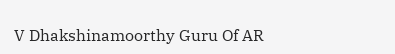V Dhakshinamoorthy Guru Of AR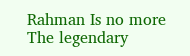Rahman Is no more
The legendary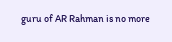guru of AR Rahman is no more